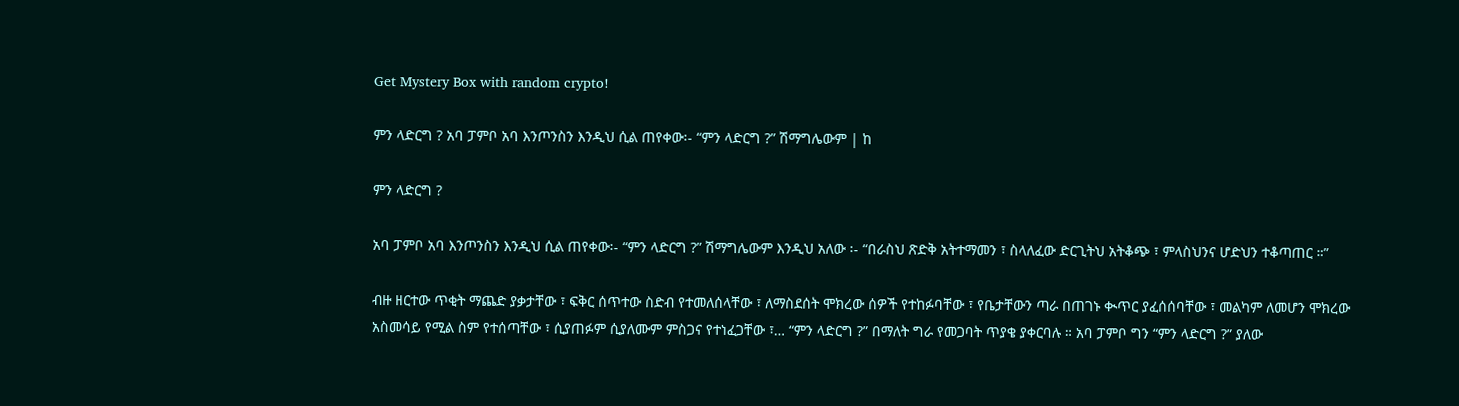Get Mystery Box with random crypto!

ምን ላድርግ ? አባ ፓምቦ አባ እንጦንስን እንዲህ ሲል ጠየቀው፡- “ምን ላድርግ ?” ሽማግሌውም | ከ

ምን ላድርግ ?

አባ ፓምቦ አባ እንጦንስን እንዲህ ሲል ጠየቀው፡- “ምን ላድርግ ?” ሽማግሌውም እንዲህ አለው ፡- “በራስህ ጽድቅ አትተማመን ፣ ስላለፈው ድርጊትህ አትቆጭ ፣ ምላስህንና ሆድህን ተቆጣጠር ።”

ብዙ ዘርተው ጥቂት ማጨድ ያቃታቸው ፣ ፍቅር ሰጥተው ስድብ የተመለሰላቸው ፣ ለማስደሰት ሞክረው ሰዎች የተከፉባቸው ፣ የቤታቸውን ጣራ በጠገኑ ቊጥር ያፈሰሰባቸው ፣ መልካም ለመሆን ሞክረው አስመሳይ የሚል ስም የተሰጣቸው ፣ ሲያጠፉም ሲያለሙም ምስጋና የተነፈጋቸው ፣… “ምን ላድርግ ?” በማለት ግራ የመጋባት ጥያቄ ያቀርባሉ ። አባ ፓምቦ ግን “ምን ላድርግ ?” ያለው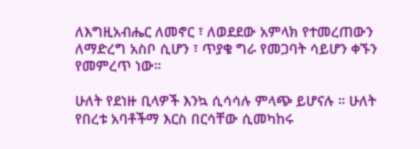ለእግዚአብሔር ለመኖር ፣ ለወደደው አምላክ የተመረጠውን ለማድረግ አስቦ ሲሆን ፣ ጥያቄ ግራ የመጋባት ሳይሆን ቀኙን የመምረጥ ነው።

ሁለት የደነዙ ቢላዎች እንኳ ሲሳሳሉ ምላጭ ይሆናሉ ። ሁለት የበረቱ አባቶችማ እርስ በርሳቸው ሲመካከሩ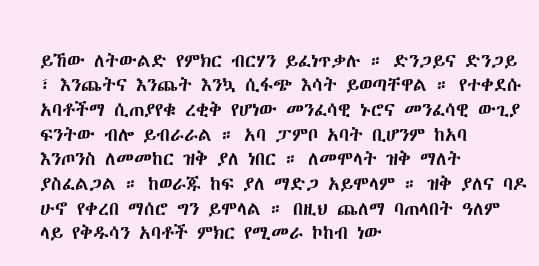ይኸው ለትውልድ የምክር ብርሃን ይፈነጥቃሉ ። ድንጋይና ድንጋይ ፣ እንጨትና እንጨት እንኳ ሲፋጭ እሳት ይወጣቸዋል ። የተቀደሱ አባቶችማ ሲጠያየቁ ረቂቅ የሆነው መንፈሳዊ ኑሮና መንፈሳዊ ውጊያ ፍንትው ብሎ ይብራራል ። አባ ፓምቦ አባት ቢሆንም ከአባ እንጦንስ ለመመከር ዝቅ ያለ ነበር ። ለመሞላት ዝቅ ማለት ያስፈልጋል ። ከወራጁ ከፍ ያለ ማድጋ አይሞላም ። ዝቅ ያለና ባዶ ሁኖ የቀረበ ማሰሮ ግን ይሞላል ። በዚህ ጨለማ ባጠላበት ዓለም ላይ የቅዱሳን አባቶች ምክር የሚመራ ኮከብ ነው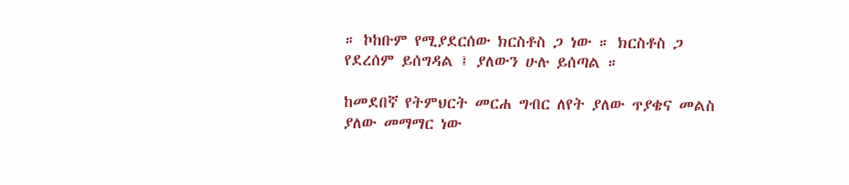። ኮከቡም የሚያደርሰው ክርስቶስ ጋ ነው ። ክርስቶስ ጋ የደረሰም ይሰግዳል ፤ ያለውን ሁሉ ይሰጣል ።

ከመደበኛ የትምህርት መርሐ ግብር ለየት ያለው ጥያቄና መልስ ያለው መማማር ነው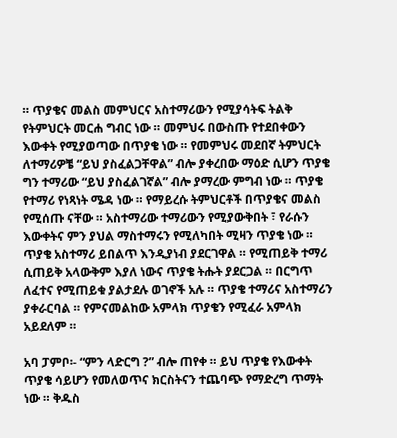። ጥያቄና መልስ መምህርና አስተማሪውን የሚያሳትፍ ትልቅ የትምህርት መርሐ ግብር ነው ። መምህሩ በውስጡ የተደበቀውን እውቀት የሚያወጣው በጥያቄ ነው ። የመምህሩ መደበኛ ትምህርት ለተማሪዎቼ “ይህ ያስፈልጋቸዋል” ብሎ ያቀረበው ማዕድ ሲሆን ጥያቄ ግን ተማሪው “ይህ ያስፈልገኛል” ብሎ ያማረው ምግብ ነው ። ጥያቄ የተማሪ የነጻነት ሜዳ ነው ። የማይረሱ ትምህርቶች በጥያቄና መልስ የሚሰጡ ናቸው ። አስተማሪው ተማሪውን የሚያውቅበት ፣ የራሱን እውቀትና ምን ያህል ማስተማሩን የሚለካበት ሚዛን ጥያቄ ነው ። ጥያቄ አስተማሪ ይበልጥ እንዲያነብ ያደርገዋል ። የሚጠይቅ ተማሪ ሲጠይቅ አላውቅም እያለ ነውና ጥያቄ ትሑት ያደርጋል ። በርግጥ ለፈተና የሚጠይቁ ያልታደሉ ወገኖች አሉ ። ጥያቄ ተማሪና አስተማሪን ያቀራርባል ። የምናመልከው አምላክ ጥያቄን የሚፈራ አምላክ አይደለም ።

አባ ፓምቦ፡- “ምን ላድርግ ?” ብሎ ጠየቀ ። ይህ ጥያቄ የእውቀት ጥያቄ ሳይሆን የመለወጥና ክርስትናን ተጨባጭ የማድረግ ጥማት ነው ። ቅዱስ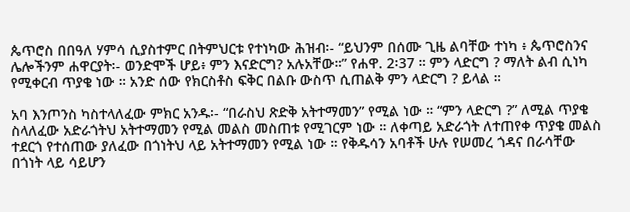ጴጥሮስ በበዓለ ሃምሳ ሲያስተምር በትምህርቱ የተነካው ሕዝብ፡- “ይህንም በሰሙ ጊዜ ልባቸው ተነካ ፥ ጴጥሮስንና ሌሎችንም ሐዋርያት፡- ወንድሞች ሆይ፥ ምን እናድርግ? አሉአቸው።” የሐዋ. 2፡37 ። ምን ላድርግ ? ማለት ልብ ሲነካ የሚቀርብ ጥያቄ ነው ። አንድ ሰው የክርስቶስ ፍቅር በልቡ ውስጥ ሲጠልቅ ምን ላድርግ ? ይላል ።

አባ እንጦንስ ካስተላለፈው ምክር አንዱ፡- “በራስህ ጽድቅ አትተማመን” የሚል ነው ። “ምን ላድርግ ?” ለሚል ጥያቄ ስላለፈው አድራጎትህ አትተማመን የሚል መልስ መስጠቱ የሚገርም ነው ። ለቀጣይ አድራጎት ለተጠየቀ ጥያቄ መልስ ተደርጎ የተሰጠው ያለፈው በጎነትህ ላይ አትተማመን የሚል ነው ። የቅዱሳን አባቶች ሁሉ የሠመረ ጎዳና በራሳቸው በጎነት ላይ ሳይሆን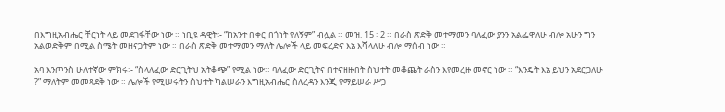በእግዚአብሔር ቸርነት ላይ መደገፋቸው ነው ። ነቢዩ ዳዊት፡- “ከአንተ በቀር በጎነት የለኝም” ብሏል ። መዝ. 15 ፡ 2 ። በራስ ጽድቅ መተማመን ባለፈው ያንን አልፌዋለሁ ብሎ አሁን ግን አልወድቅም በሚል ስሜት መዘናጋትም ነው ። በራስ ጽድቅ መተማመን ማለት ሌሎች ላይ መፍረድና እኔ እሻላለሁ ብሎ ማሰብ ነው ።

አባ እንጦንስ ሁለተኛው ምክሩ፡- “ስላለፈው ድርጊትህ አትቆጭ” የሚል ነው። ባለፈው ድርጊትና በተናዘዙበት ስህተት መቆጨት ራስን እየመረዙ መኖር ነው ። “እንዴት እኔ ይህን አደርጋለሁ ?” ማለትም መመጻደቅ ነው ። ሌሎች የሚሠሩትን ስህተት ካልሠራን እግዚአብሔር ስለረዳን እንጂ የማይሠራ ሥጋ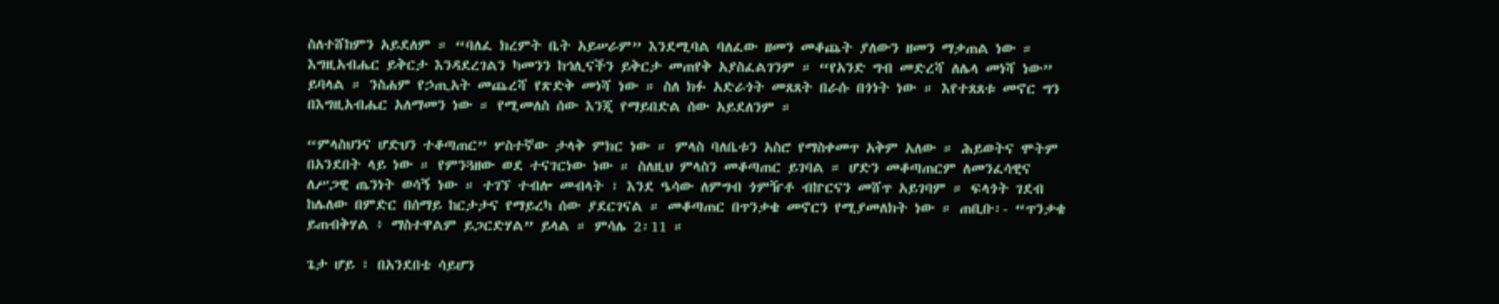ስለተሸከምን አይደለም ። “ባለፈ ክረምት ቤት አይሠራም” እንደሚባል ባለፈው ዘመን መቆጨት ያለውን ዘመን ማቃጠል ነው ። እግዚአብሔር ይቅርታ እንዳደረገልን ካመንን ከኅሊናችን ይቅርታ መጠየቅ አያስፈልገንም ። “የአንድ ግብ መድረሻ ለሌላ መነሻ ነው” ይባላል ። ንስሐም የኃጢአት መጨረሻ የጽድቅ መነሻ ነው ። ስለ ክፉ አድራጎት መጸጸት በራሱ በጎነት ነው ። እየተጸጸቱ መኖር ግን በእግዚአብሔር አለማመን ነው ። የሚመለስ ሰው እንጂ የማይበድል ሰው አይደለንም ።

“ምላስህንና ሆድህን ተቆጣጠር” ሦስተኛው ታላቅ ምክር ነው ። ምላስ ባለቤቱን አስሮ የማስቀመጥ አቅም አለው ። ሕይወትና ሞትም በአንደበት ላይ ነው ። የምንጓዘው ወደ ተናገርነው ነው ። ስለዚህ ምላስን መቆጣጠር ይገባል ። ሆድን መቆጣጠርም ለመንፈሳዊና ለሥጋዊ ጤንነት ወሳኝ ነው ። ተገኘ ተብሎ መብላት ፣ እንደ ዔሳው ለምግብ ጎምዥቶ ብኵርናን መሸጥ አይገባም ። ፍላጎት ገደብ ከሌለው በምድር በሰማይ ከርታታና የማይረካ ሰው ያደርገናል ። መቆጣጠር በጥንቃቄ መኖርን የሚያመለክት ነው ። ጠቢቡ፡- “ጥንቃቄ ይጠብቅሃል ፥ ማስተዋልም ይጋርድሃል” ይላል ። ምሳሌ 2፡11 ።

ጌታ ሆይ ፣ በአንደበቴ ሳይሆን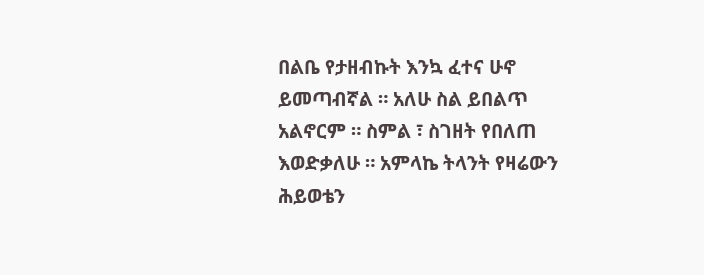በልቤ የታዘብኩት እንኳ ፈተና ሁኖ ይመጣብኛል ። አለሁ ስል ይበልጥ አልኖርም ። ስምል ፣ ስገዘት የበለጠ እወድቃለሁ ። አምላኬ ትላንት የዛሬውን ሕይወቴን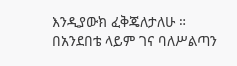እንዲያውክ ፈቅጄለታለሁ ። በአንደበቴ ላይም ገና ባለሥልጣን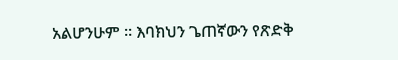አልሆንሁም ። እባክህን ጌጠኛውን የጽድቅ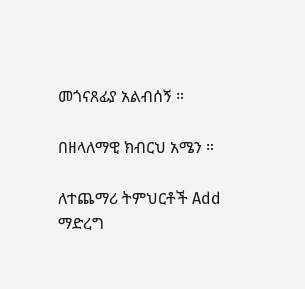መጎናጸፊያ አልብሰኝ ።

በዘላለማዊ ክብርህ አሜን ።

ለተጨማሪ ትምህርቶች Add ማድረግ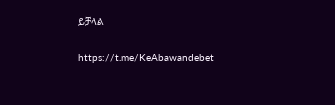ይቻላል

https://t.me/KeAbawandebet